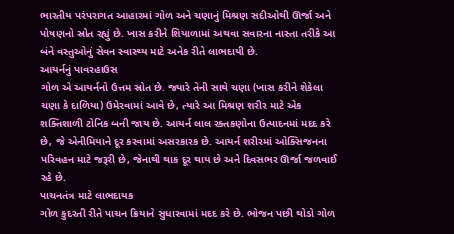ભારતીય પરંપરાગત આહારમાં ગોળ અને ચણાનું મિશ્રણ સદીઓથી ઊર્જા અને પોષણનો સ્રોત રહ્યું છે. ખાસ કરીને શિયાળામાં અથવા સવારના નાસ્તા તરીકે આ બંને વસ્તુઓનું સેવન સ્વાસ્થ્ય માટે અનેક રીતે લાભદાયી છે.
આયર્નનું પાવરહાઉસ
ગોળ એ આયર્નનો ઉત્તમ સ્રોત છે. જ્યારે તેની સાથે ચણા (ખાસ કરીને શેકેલા ચણા કે દાળિયા) ઉમેરવામાં આવે છે, ત્યારે આ મિશ્રણ શરીર માટે એક શક્તિશાળી ટોનિક બની જાય છે. આયર્ન લાલ રક્તકણોના ઉત્પાદનમાં મદદ કરે છે, જે એનીમિયાને દૂર કરવામાં અસરકારક છે. આયર્ન શરીરમાં ઓક્સિજનના પરિવહન માટે જરૂરી છે, જેનાથી થાક દૂર થાય છે અને દિવસભર ઊર્જા જળવાઈ રહે છે.
પાચનતંત્ર માટે લાભદાયક
ગોળ કુદરતી રીતે પાચન ક્રિયાને સુધારવામાં મદદ કરે છે. ભોજન પછી થોડો ગોળ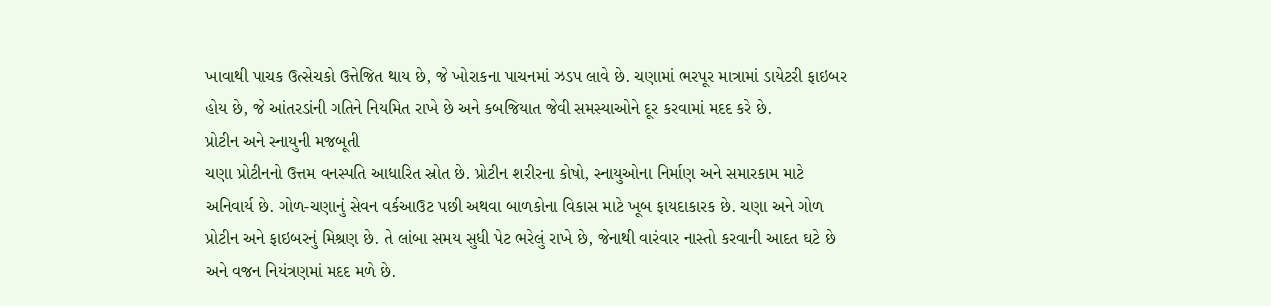ખાવાથી પાચક ઉત્સેચકો ઉત્તેજિત થાય છે, જે ખોરાકના પાચનમાં ઝડપ લાવે છે. ચણામાં ભરપૂર માત્રામાં ડાયેટરી ફાઇબર હોય છે, જે આંતરડાંની ગતિને નિયમિત રાખે છે અને કબજિયાત જેવી સમસ્યાઓને દૂર કરવામાં મદદ કરે છે.
પ્રોટીન અને સ્નાયુની મજબૂતી
ચણા પ્રોટીનનો ઉત્તમ વનસ્પતિ આધારિત સ્રોત છે. પ્રોટીન શરીરના કોષો, સ્નાયુઓના નિર્માણ અને સમારકામ માટે અનિવાર્ય છે. ગોળ-ચણાનું સેવન વર્કઆઉટ પછી અથવા બાળકોના વિકાસ માટે ખૂબ ફાયદાકારક છે. ચણા અને ગોળ પ્રોટીન અને ફાઇબરનું મિશ્રણ છે. તે લાંબા સમય સુધી પેટ ભરેલું રાખે છે, જેનાથી વારંવાર નાસ્તો કરવાની આદત ઘટે છે અને વજન નિયંત્રણમાં મદદ મળે છે.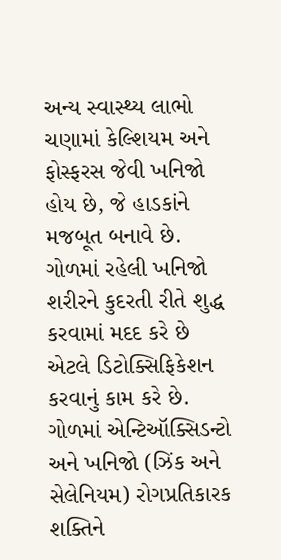અન્ય સ્વાસ્થ્ય લાભો
ચણામાં કેલ્શિયમ અને ફોસ્ફરસ જેવી ખનિજો હોય છે, જે હાડકાંને મજબૂત બનાવે છે. ગોળમાં રહેલી ખનિજો શરીરને કુદરતી રીતે શુદ્ધ કરવામાં મદદ કરે છે એટલે ડિટોક્સિફિકેશન કરવાનું કામ કરે છે. ગોળમાં એન્ટિઑક્સિડન્ટો અને ખનિજો (ઝિંક અને સેલેનિયમ) રોગપ્રતિકારક શક્તિને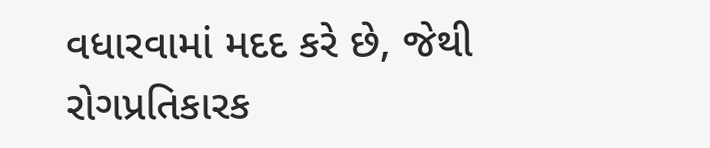વધારવામાં મદદ કરે છે, જેથી રોગપ્રતિકારક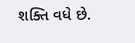શક્તિ વધે છે.